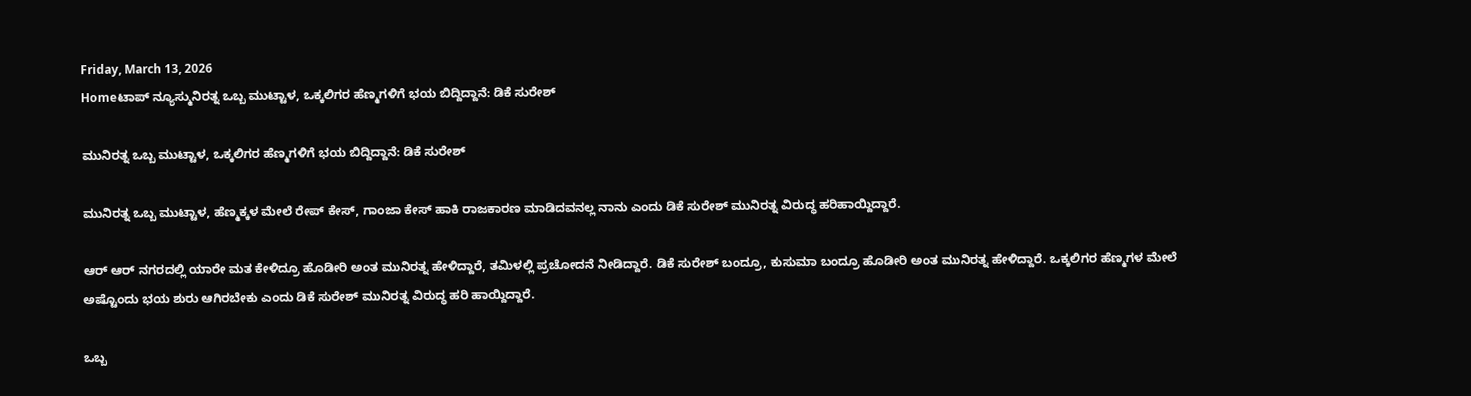Friday, March 13, 2026
Homeಟಾಪ್ ನ್ಯೂಸ್ಮುನಿರತ್ನ ಒಬ್ಬ ಮುಟ್ಟಾಳ, ಒಕ್ಕಲಿಗರ ಹೆಣ್ಮಗಳಿಗೆ ಭಯ ಬಿದ್ದಿದ್ದಾನೆ: ಡಿಕೆ ಸುರೇಶ್‌

ಮುನಿರತ್ನ ಒಬ್ಬ ಮುಟ್ಟಾಳ, ಒಕ್ಕಲಿಗರ ಹೆಣ್ಮಗಳಿಗೆ ಭಯ ಬಿದ್ದಿದ್ದಾನೆ: ಡಿಕೆ ಸುರೇಶ್‌

ಮುನಿರತ್ನ ಒಬ್ಬ ಮುಟ್ಟಾಳ, ಹೆಣ್ಮಕ್ಕಳ ಮೇಲೆ ರೇಪ್‌ ಕೇಸ್‌, ಗಾಂಜಾ ಕೇಸ್‌ ಹಾಕಿ ರಾಜಕಾರಣ ಮಾಡಿದವನಲ್ಲ ನಾನು ಎಂದು ಡಿಕೆ ಸುರೇಶ್‌ ಮುನಿರತ್ನ ವಿರುದ್ಧ ಹರಿಹಾಯ್ದಿದ್ದಾರೆ.

ಆರ್‌ ಆರ್‌ ನಗರದಲ್ಲಿ ಯಾರೇ ಮತ ಕೇಳಿದ್ರೂ ಹೊಡೀರಿ ಅಂತ ಮುನಿರತ್ನ ಹೇಳಿದ್ದಾರೆ, ತಮಿಳಲ್ಲಿ ಪ್ರಚೋದನೆ ನೀಡಿದ್ದಾರೆ. ಡಿಕೆ ಸುರೇಶ್‌ ಬಂದ್ರೂ, ಕುಸುಮಾ ಬಂದ್ರೂ ಹೊಡೀರಿ ಅಂತ ಮುನಿರತ್ನ ಹೇಳಿದ್ದಾರೆ. ಒಕ್ಕಲಿಗರ ಹೆಣ್ಮಗಳ ಮೇಲೆ ಅಷ್ಟೊಂದು ಭಯ ಶುರು ಆಗಿರಬೇಕು ಎಂದು ಡಿಕೆ ಸುರೇಶ್‌ ಮುನಿರತ್ನ ವಿರುದ್ಧ ಹರಿ ಹಾಯ್ದಿದ್ದಾರೆ.

ಒಬ್ಬ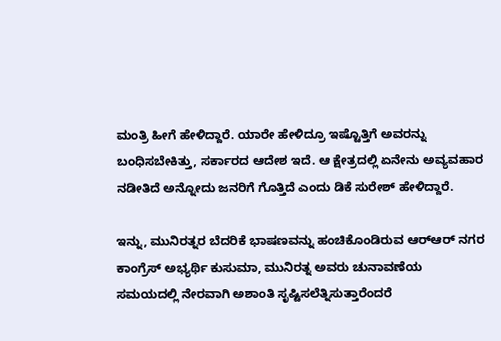ಮಂತ್ರಿ ಹೀಗೆ ಹೇಳಿದ್ದಾರೆ. ಯಾರೇ ಹೇಳಿದ್ರೂ ಇಷ್ಟೊತ್ತಿಗೆ ಅವರನ್ನು ಬಂಧಿಸಬೇಕಿತ್ತು, ಸರ್ಕಾರದ ಆದೇಶ ಇದೆ. ಆ ಕ್ಷೇತ್ರದಲ್ಲಿ ಏನೇನು ಅವ್ಯವಹಾರ ನಡೀತಿದೆ ಅನ್ನೋದು ಜನರಿಗೆ ಗೊತ್ತಿದೆ ಎಂದು ಡಿಕೆ ಸುರೇಶ್ ಹೇಳಿದ್ದಾರೆ.

ಇನ್ನು, ಮುನಿರತ್ನರ ಬೆದರಿಕೆ ಭಾಷಣವನ್ನು ಹಂಚಿಕೊಂಡಿರುವ ಆರ್‌ಆರ್‌ ನಗರ ಕಾಂಗ್ರೆಸ್‌ ಅಭ್ಯರ್ಥಿ ಕುಸುಮಾ, ಮುನಿರತ್ನ ಅವರು ಚುನಾವಣೆಯ ಸಮಯದಲ್ಲಿ ನೇರವಾಗಿ ಅಶಾಂತಿ ಸೃಷ್ಟಿಸಲೆತ್ನಿಸುತ್ತಾರೆಂದರೆ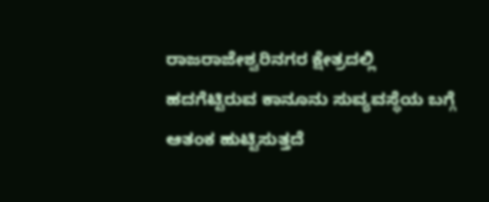ರಾಜರಾಜೇಶ್ವರಿನಗರ ಕ್ಷೇತ್ರದಲ್ಲಿ ಹದಗೆಟ್ಟಿರುವ ಕಾನೂನು ಸುವ್ಯವಸ್ಥೆಯ ಬಗ್ಗೆ ಆತಂಕ ಹುಟ್ಟಿಸುತ್ತದೆ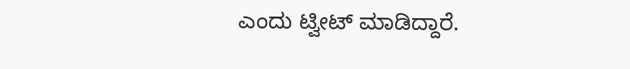ಎಂದು ಟ್ವೀಟ್‌ ಮಾಡಿದ್ದಾರೆ.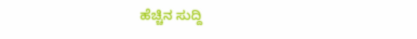ಹೆಚ್ಚಿನ ಸುದ್ದಿ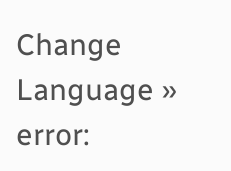Change Language »
error: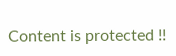Content is protected !!